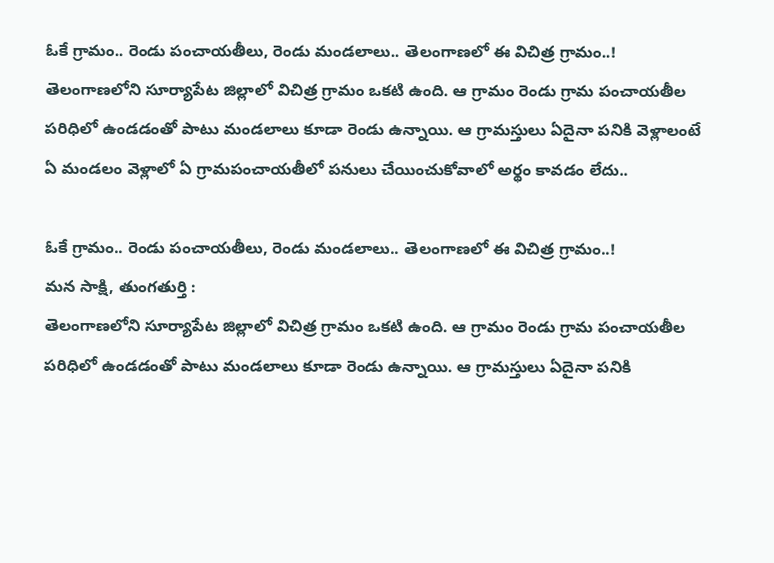ఓకే గ్రామం.. రెండు పంచాయతీలు, రెండు మండలాలు.. తెలంగాణలో ఈ విచిత్ర గ్రామం..!
తెలంగాణలోని సూర్యాపేట జిల్లాలో విచిత్ర గ్రామం ఒకటి ఉంది. ఆ గ్రామం రెండు గ్రామ పంచాయతీల పరిధిలో ఉండడంతో పాటు మండలాలు కూడా రెండు ఉన్నాయి. ఆ గ్రామస్తులు ఏదైనా పనికి వెళ్లాలంటే ఏ మండలం వెళ్లాలో ఏ గ్రామపంచాయతీలో పనులు చేయించుకోవాలో అర్థం కావడం లేదు..

ఓకే గ్రామం.. రెండు పంచాయతీలు, రెండు మండలాలు.. తెలంగాణలో ఈ విచిత్ర గ్రామం..!
మన సాక్షి, తుంగతుర్తి :
తెలంగాణలోని సూర్యాపేట జిల్లాలో విచిత్ర గ్రామం ఒకటి ఉంది. ఆ గ్రామం రెండు గ్రామ పంచాయతీల పరిధిలో ఉండడంతో పాటు మండలాలు కూడా రెండు ఉన్నాయి. ఆ గ్రామస్తులు ఏదైనా పనికి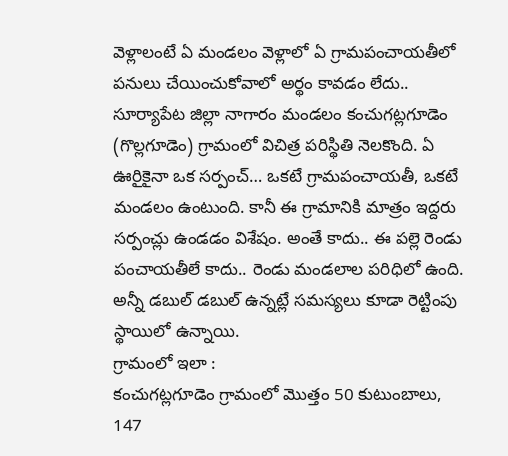వెళ్లాలంటే ఏ మండలం వెళ్లాలో ఏ గ్రామపంచాయతీలో పనులు చేయించుకోవాలో అర్థం కావడం లేదు..
సూర్యాపేట జిల్లా నాగారం మండలం కంచుగట్లగూడెం (గొల్లగూడెం) గ్రామంలో విచిత్ర పరిస్థితి నెలకొంది. ఏ ఊరిౖకైనా ఒక సర్పంచ్… ఒకటే గ్రామపంచాయతీ, ఒకటే మండలం ఉంటుంది. కానీ ఈ గ్రామానికి మాత్రం ఇద్దరు సర్పంచ్లు ఉండడం విశేషం. అంతే కాదు.. ఈ పల్లె రెండు పంచాయతీలే కాదు.. రెండు మండలాల పరిధిలో ఉంది. అన్నీ డబుల్ డబుల్ ఉన్నట్లే సమస్యలు కూడా రెట్టింపు స్థాయిలో ఉన్నాయి.
గ్రామంలో ఇలా :
కంచుగట్లగూడెం గ్రామంలో మొత్తం 50 కుటుంబాలు, 147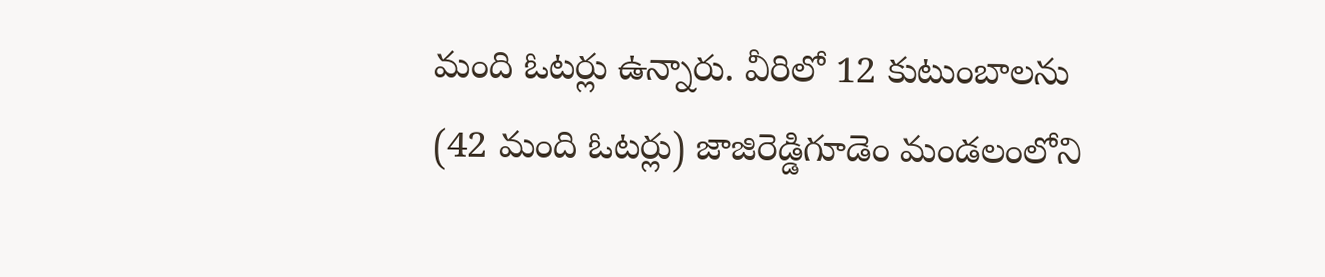మంది ఓటర్లు ఉన్నారు. వీరిలో 12 కుటుంబాలను (42 మంది ఓటర్లు) జాజిరెడ్డిగూడెం మండలంలోని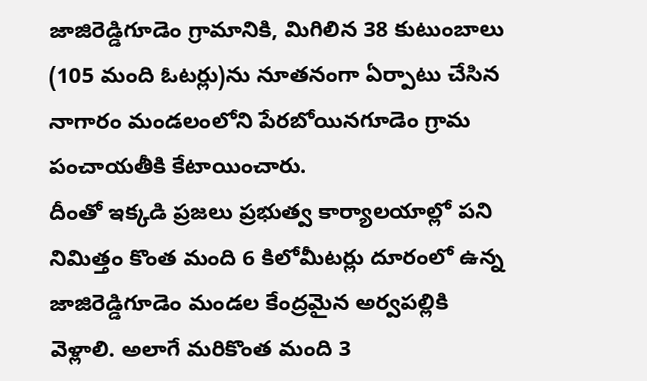జాజిరెడ్డిగూడెం గ్రామానికి, మిగిలిన 38 కుటుంబాలు (105 మంది ఓటర్లు)ను నూతనంగా ఏర్పాటు చేసిన నాగారం మండలంలోని పేరబోయినగూడెం గ్రామ పంచాయతీకి కేటాయించారు.
దీంతో ఇక్కడి ప్రజలు ప్రభుత్వ కార్యాలయాల్లో పని నిమిత్తం కొంత మంది 6 కిలోమీటర్లు దూరంలో ఉన్న జాజిరెడ్డిగూడెం మండల కేంద్రమైన అర్వపల్లికి వెళ్లాలి. అలాగే మరికొంత మంది 3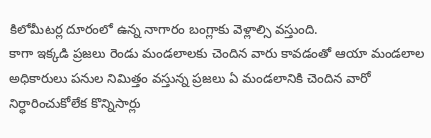కిలోమీటర్ల దూరంలో ఉన్న నాగారం బంగ్లాకు వెళ్లాల్సి వస్తుంది.
కాగా ఇక్కడి ప్రజలు రెండు మండలాలకు చెందిన వారు కావడంతో ఆయా మండలాల అధికారులు పనుల నిమిత్తం వస్తున్న ప్రజలు ఏ మండలానికి చెందిన వారో నిర్ధారించుకోలేక కొన్నిసార్లు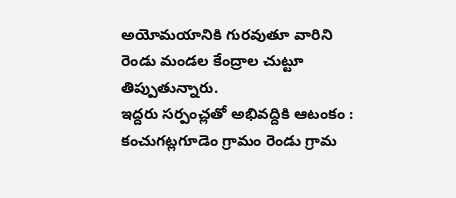అయోమయానికి గురవుతూ వారిని రెండు మండల కేంద్రాల చుట్టూ తిప్పుతున్నారు.
ఇద్దరు సర్పంచ్లతో అభివద్దికి ఆటంకం :
కంచుగట్లగూడెం గ్రామం రెండు గ్రామ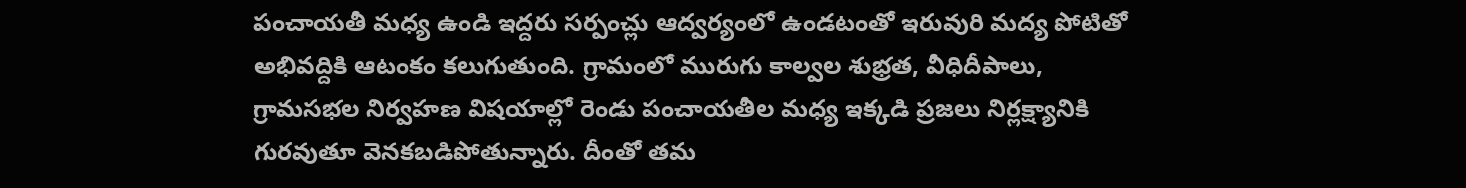పంచాయతీ మధ్య ఉండి ఇద్దరు సర్పంచ్లు ఆద్వర్యంలో ఉండటంతో ఇరువురి మద్య పోటితో అభివద్దికి ఆటంకం కలుగుతుంది. గ్రామంలో మురుగు కాల్వల శుభ్రత, వీధిదీపాలు, గ్రామసభల నిర్వహణ విషయాల్లో రెండు పంచాయతీల మధ్య ఇక్కడి ప్రజలు నిర్లక్ష్యానికి గురవుతూ వెనకబడిపోతున్నారు. దీంతో తమ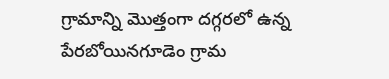గ్రామాన్ని మొత్తంగా దగ్గరలో ఉన్న పేరబోయినగూడెం గ్రామ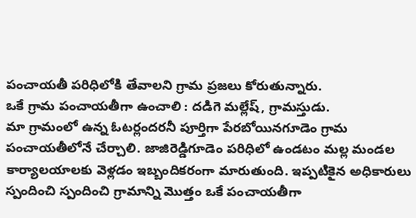పంచాయతీ పరిధిలోకి తేవాలని గ్రామ ప్రజలు కోరుతున్నారు.
ఒకే గ్రామ పంచాయతీగా ఉంచాలి : దడిగె మల్లేష్, గ్రామస్తుడు.
మా గ్రామంలో ఉన్న ఓటర్లందరనీ పూర్తిగా పేరబోయినగూడెం గ్రామ పంచాయతీలోనే చేర్చాలి. జాజిరెడ్డిగూడెం పరిధిలో ఉండటం మల్ల మండల కార్యాలయాలకు వెళ్లడం ఇబ్బందికరంగా మారుతుంది. ఇప్పటికైన అధికారులు స్పందించి స్పందించి గ్రామాన్ని మొత్తం ఒకే పంచాయతీగా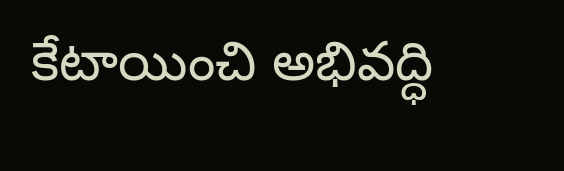కేటాయించి అభివద్ధి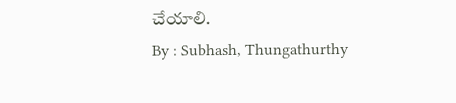చేయాలి.
By : Subhash, Thungathurthy